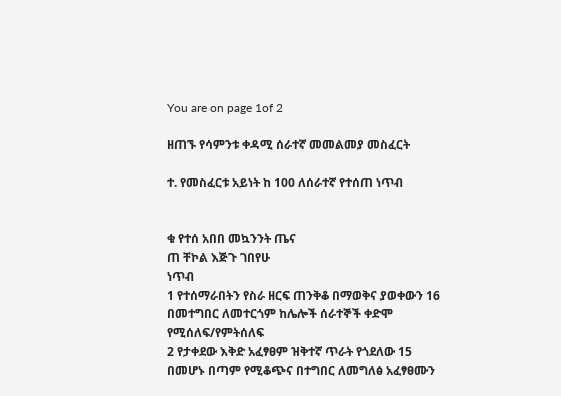You are on page 1of 2

ዘጠኙ የሳምንቱ ቀዳሚ ሰራተኛ መመልመያ መስፈርት

ተ. የመስፈርቱ አይነት ከ 100 ለሰራተኛ የተሰጠ ነጥብ


ቁ የተሰ አበበ መኳንንት ጤና
ጠ ቸኮል እጅጉ ገበየሁ
ነጥብ
1 የተሰማራበትን የስራ ዘርፍ ጠንቅቆ በማወቅና ያወቀውን 16
በመተግበር ለመተርጎም ከሌሎች ሰራተኞች ቀድሞ
የሚሰለፍ/የምትሰለፍ
2 የታቀደው እቅድ አፈፃፀም ዝቅተኛ ጥራት የጎደለው 15
በመሆኑ በጣም የሚቆጭና በተግበር ለመግለፅ አፈፃፀሙን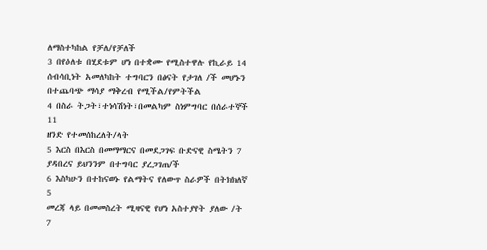ለማስተካከል የቻለ/የቻለች
3 በየዕለቱ በሂደቱም ሆነ በተቋሙ የሚስተዋሉ የኪራይ 14
ሰብሳቢነት አመለካከት ተግባርን በፅናት የታገለ /ች መሆኑን
በተጨባጭ ማሳያ ማቅረብ የሚችል/የምትችል
4 በስራ ትጋት፣ተነሳሽነት፣በመልካም ስነምግባር በሰራተኞች 11
ዘንድ የተመሰከረለት/ላት
5 እርስ በእርስ በመማማርና በመደጋገፍ ቡድናዊ ስሜትን 7
ያዳበረና ይህንንም በተግባር ያረጋገጠ/ች
6 እስካሁን በተከናወኑ የልማትና የለውጥ ስራዎች በትክክለኛ 5
መረጃ ላይ በመመስረት ሚዛናዊ የሆነ አስተያየት ያለው /ት
7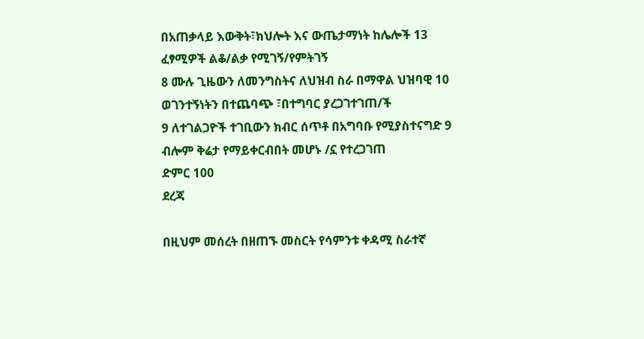በአጠቃላይ እውቅት፣ክህሎት እና ውጤታማነት ከሌሎች 13
ፈፃሚዎች ልቆ/ልቃ የሚገኝ/የምትገኝ
8 ሙሉ ጊዜውን ለመንግስትና ለህዝብ ስራ በማዋል ህዝባዊ 10
ወገንተኝነትን በተጨባጭ ፣በተግባር ያረጋገተገጠ/ች
9 ለተገልጋዮች ተገቢውን ክብር ሰጥቶ በአግባቡ የሚያስተናግድ 9
ብሎም ቅሬታ የማይቀርብበት መሆኑ /ኗ የተረጋገጠ
ድምር 100
ደረጃ

በዚህም መሰረት በዘጠኙ መስርት የሳምንቱ ቀዳሚ ስራተኛ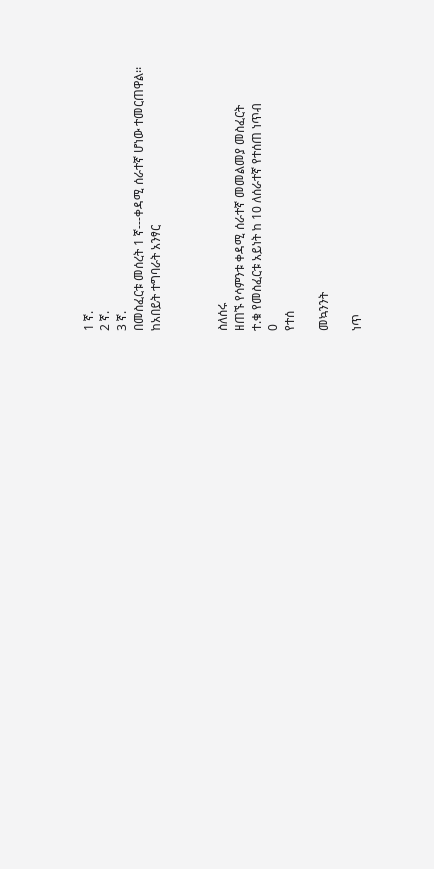1 ኛ.
2 ኛ.
3 ኛ.
በመስፈርቱ መሰረት 1 ኛ---ቀዳሚ ሰራተኛ ሆነው ተመርጠዋል፡፡
ከአበይት ተግባራት አንፃር



ስለሰሩ
ዘጠኙ የሳምንቱ ቀዳሚ ሰራተኛ መመልመያ መስፈርት
ተ.ቁ የመስፈርቱ አይነት ከ 10 ለሰራተኛ የተሰጠ ነጥብ
0
የተሰ

መኳንንት

ነጥ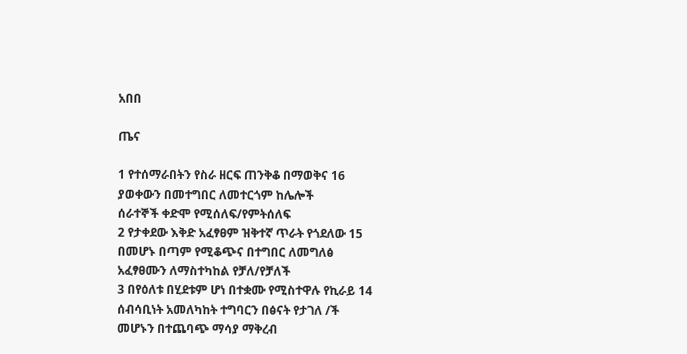አበበ

ጤና

1 የተሰማራበትን የስራ ዘርፍ ጠንቅቆ በማወቅና 16
ያወቀውን በመተግበር ለመተርጎም ከሌሎች
ሰራተኞች ቀድሞ የሚሰለፍ/የምትሰለፍ
2 የታቀደው እቅድ አፈፃፀም ዝቅተኛ ጥራት የጎደለው 15
በመሆኑ በጣም የሚቆጭና በተግበር ለመግለፅ
አፈፃፀሙን ለማስተካከል የቻለ/የቻለች
3 በየዕለቱ በሂደቱም ሆነ በተቋሙ የሚስተዋሉ የኪራይ 14
ሰብሳቢነት አመለካከት ተግባርን በፅናት የታገለ /ች
መሆኑን በተጨባጭ ማሳያ ማቅረብ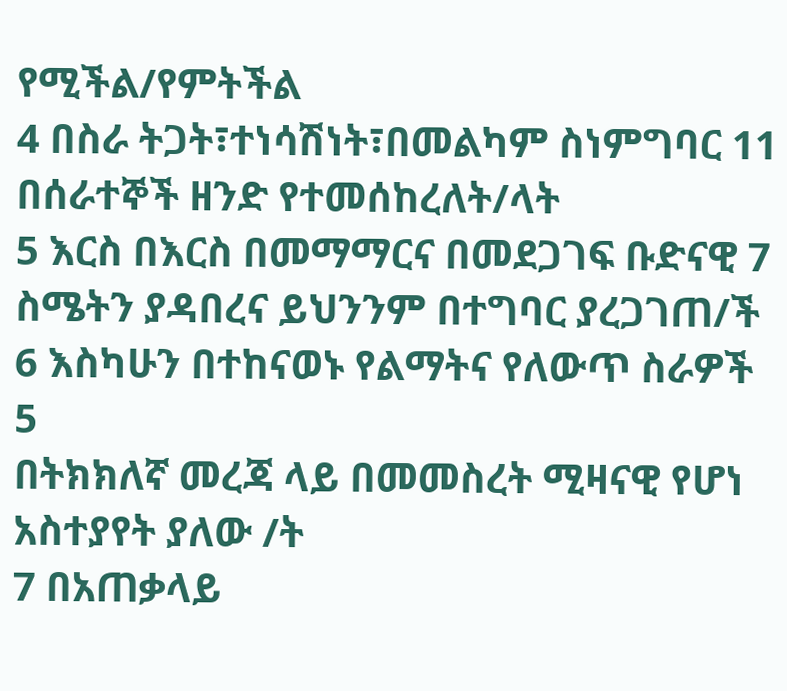የሚችል/የምትችል
4 በስራ ትጋት፣ተነሳሽነት፣በመልካም ስነምግባር 11
በሰራተኞች ዘንድ የተመሰከረለት/ላት
5 እርስ በእርስ በመማማርና በመደጋገፍ ቡድናዊ 7
ስሜትን ያዳበረና ይህንንም በተግባር ያረጋገጠ/ች
6 እስካሁን በተከናወኑ የልማትና የለውጥ ስራዎች 5
በትክክለኛ መረጃ ላይ በመመስረት ሚዛናዊ የሆነ
አስተያየት ያለው /ት
7 በአጠቃላይ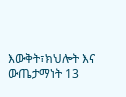እውቅት፣ክህሎት እና ውጤታማነት 13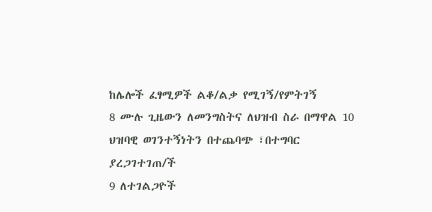ከሌሎች ፈፃሚዎች ልቆ/ልቃ የሚገኝ/የምትገኝ
8 ሙሉ ጊዜውን ለመንግስትና ለህዝብ ስራ በማዋል 10
ህዝባዊ ወገንተኝነትን በተጨባጭ ፣በተግባር
ያረጋገተገጠ/ች
9 ለተገልጋዮች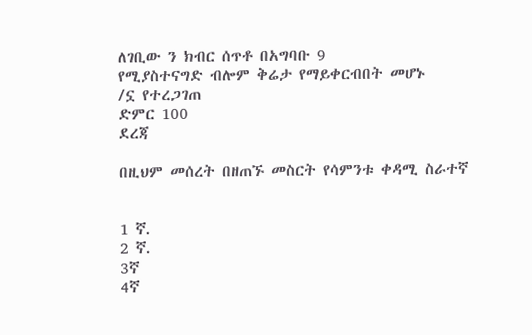ለገቢው ን ክብር ሰጥቶ በአግባቡ 9
የሚያስተናግድ ብሎም ቅሬታ የማይቀርብበት መሆኑ
/ኗ የተረጋገጠ
ድምር 100
ደረጃ

በዚህም መሰረት በዘጠኙ መስርት የሳምንቱ ቀዳሚ ስራተኛ


1 ኛ.
2 ኛ.
3ኛ
4ኛ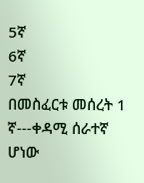5ኛ
6ኛ
7ኛ
በመስፈርቱ መሰረት 1 ኛ---ቀዳሚ ሰራተኛ ሆነው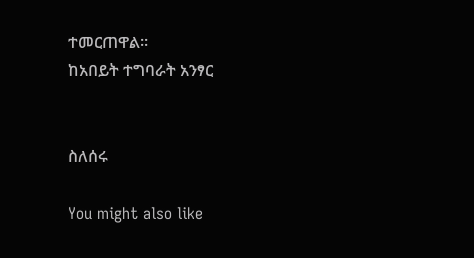ተመርጠዋል፡፡
ከአበይት ተግባራት አንፃር


ስለሰሩ

You might also like